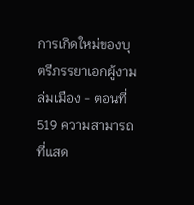การเกิดใหม่ของบุตรีภรรยาเอกผู้งามล่มเมือง - ตอนที่ 519 ความสามารถที่แสด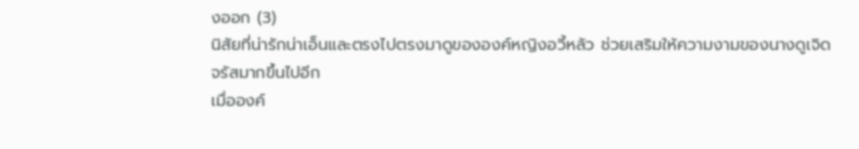งออก (3)
นิสัยที่น่ารักน่าเอ็นและตรงไปตรงมาดูขององค์หญิงอวี้หลัว ช่วยเสริมให้ความงามของนางดูเจิดจรัสมากขึ้นไปอีก
เมื่อองค์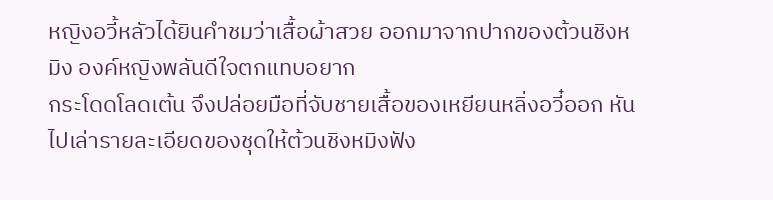หญิงอวี้หลัวได้ยินคำชมว่าเสื้อผ้าสวย ออกมาจากปากของต้วนชิงหมิง องค์หญิงพลันดีใจตกแทบอยาก
กระโดดโลดเต้น จึงปล่อยมือที่จับชายเสื้อของเหยียนหลิ่งอวี๋ออก หันไปเล่ารายละเอียดของชุดให้ต้วนชิงหมิงฟัง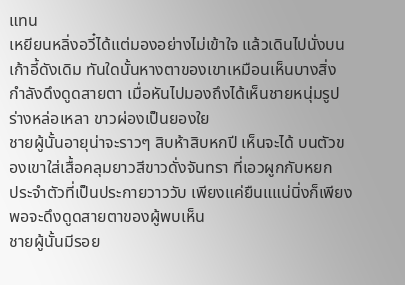แทน
เหยียนหลิ่งอวี๋ได้แต่มองอย่างไม่เข้าใจ แล้วเดินไปนั่งบนเก้าอี้ดังเดิม ทันใดนั้นหางตาของเขาเหมือนเห็นบางสิ่ง
กำลังดึงดูดสายตา เมื่อหันไปมองถึงได้เห็นชายหนุ่มรูปร่างหล่อเหลา ขาวผ่องเป็นยองใย
ชายผู้นั้นอายุน่าจะราวๆ สิบห้าสิบหกปี เห็นจะได้ บนตัวของเขาใส่เสื้อคลุมยาวสีขาวดั่งจันทรา ที่เอวผูกกับหยก
ประจำตัวที่เป็นประกายวาววับ เพียงแค่ยืนแแน่นิ่งก็เพียงพอจะดึงดูดสายตาของผู้พบเห็น
ชายผู้นั้นมีรอย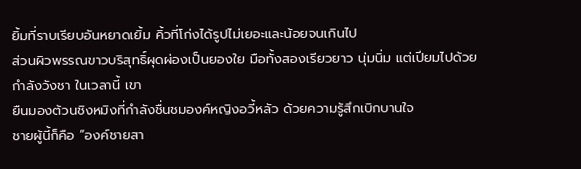ยิ้มที่ราบเรียบอันหยาดเยิ้ม คิ้วที่โก่งได้รูปไม่เยอะและน้อยจนเกินไป
ส่วนผิวพรรณขาวบริสุทธิ์ผุดผ่องเป็นยองใย มือทั้งสองเรียวยาว นุ่มนิ่ม แต่เปียมไปด้วยกำลังวังชา ในเวลานี้ เขา
ยืนมองต้วนชิงหมิงที่กำลังชื่นชมองค์หญิงอวี้หลัว ด้วยความรู้สึกเบิกบานใจ
ชายผู้นี้ก็คือ “องค์ชายสา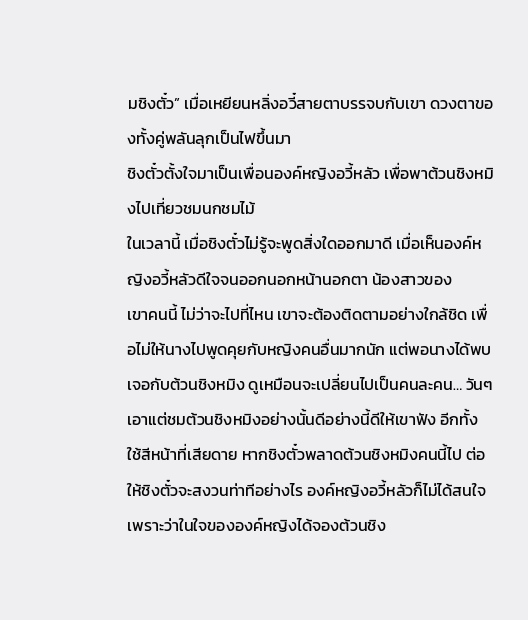มชิงตั๋ว” เมื่อเหยียนหลิ่งอวี๋สายตาบรรจบกับเขา ดวงตาของทั้งคู่พลันลุกเป็นไฟขึ้นมา
ชิงตั๋วตั้งใจมาเป็นเพื่อนองค์หญิงอวี้หลัว เพื่อพาต้วนชิงหมิงไปเที่ยวชมนกชมไม้
ในเวลานี้ เมื่อชิงตั๋วไม่รู้จะพูดสิ่งใดออกมาดี เมื่อเห็นองค์หญิงอวี้หลัวดีใจจนออกนอกหน้านอกตา น้องสาวของ
เขาคนนี้ ไม่ว่าจะไปที่ไหน เขาจะต้องติดตามอย่างใกล้ชิด เพื่อไม่ให้นางไปพูดคุยกับหญิงคนอื่นมากนัก แต่พอนางได้พบ
เจอกับต้วนชิงหมิง ดูเหมือนจะเปลี่ยนไปเป็นคนละคน… วันๆ เอาแต่ชมต้วนชิงหมิงอย่างนั้นดีอย่างนี้ดีให้เขาฟัง อีกทั้ง
ใช้สีหน้าที่เสียดาย หากชิงตั๋วพลาดต้วนชิงหมิงคนนี้ไป ต่อให้ชิงตั๋วจะสงวนท่าทีอย่างไร องค์หญิงอวี้หลัวก็ไม่ได้สนใจ
เพราะว่าในใจขององค์หญิงได้จองต้วนชิง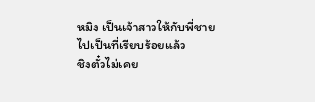หมิง เป็นเจ้าสาวให้กับพี่ชายไปเป็นที่เรียบร้อยแล้ว
ชิงตั๋วไม่เคย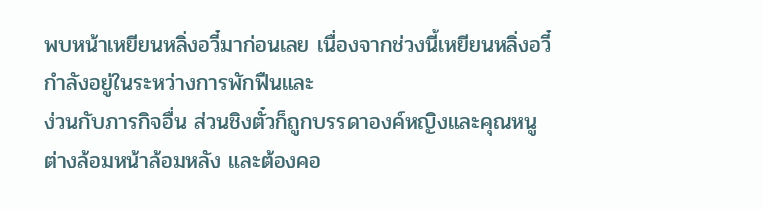พบหน้าเหยียนหลิ่งอวี๋มาก่อนเลย เนื่องจากช่วงนี้เหยียนหลิ่งอวี๋กำลังอยู่ในระหว่างการพักฟืนและ
ง่วนกับภารกิจอื่น ส่วนชิงตั๋วก็ถูกบรรดาองค์หญิงและคุณหนูต่างล้อมหน้าล้อมหลัง และต้องคอ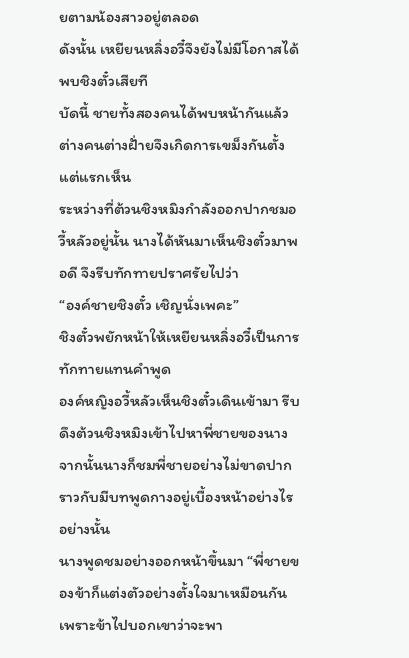ยตามน้องสาวอยู่ตลอด
ดังนั้น เหยียนหลิ่งอวี๋จึงยังไม่มีโอกาสได้พบชิงตั๋วเสียที
บัดนี้ ชายทั้งสองคนได้พบหน้ากันแล้ว ต่างคนต่างฝั่ายจึงเกิดการเขม็งกันตั้งแต่แรกเห็น
ระหว่างที่ต้วนชิงหมิงกำลังออกปากชมอวี้หลัวอยู่นั้น นางได้หันมาเห็นชิงตั๋วมาพอดี จึงรีบทักทายปราศรัยไปว่า
“องค์ชายชิงตั๋ว เชิญนั่งเพคะ”
ชิงตั๋วพยักหน้าให้เหยียนหลิ่งอวี๋เป็นการทักทายแทนคำพูด
องค์หญิงอวี้หลัวเห็นชิงตั๋วเดินเข้ามา รีบดึงต้วนชิงหมิงเข้าไปหาพี่ชายของนาง
จากนั้นนางก็ชมพี่ชายอย่างไม่ขาดปาก ราวกับมีบทพูดกางอยู่เบื้องหน้าอย่างไรอย่างนั้น
นางพูดชมอย่างออกหน้าขึ้นมา “พี่ชายของข้าก็แต่งตัวอย่างตั้งใจมาเหมือนกัน เพราะข้าไปบอกเขาว่าจะพา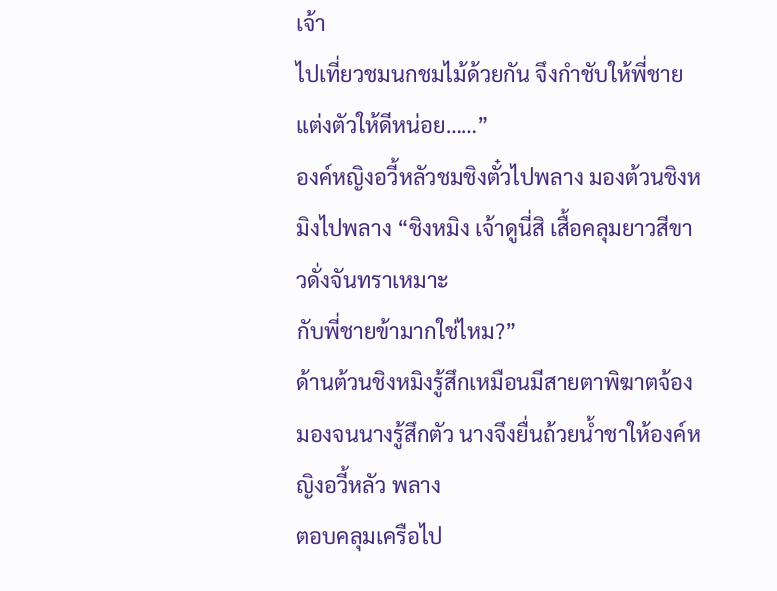เจ้า
ไปเที่ยวชมนกชมไม้ด้วยกัน จึงกำชับให้พี่ชายแต่งตัวให้ดีหน่อย……”
องค์หญิงอวี้หลัวชมชิงตั๋วไปพลาง มองต้วนชิงหมิงไปพลาง “ชิงหมิง เจ้าดูนี่สิ เสื้อคลุมยาวสีขาวดั่งจันทราเหมาะ
กับพี่ชายข้ามากใช่ไหม?”
ด้านต้วนชิงหมิงรู้สึกเหมือนมีสายตาพิฆาตจ้องมองจนนางรู้สึกตัว นางจึงยื่นถ้วยนํ้าชาให้องค์หญิงอวี้หลัว พลาง
ตอบคลุมเครือไป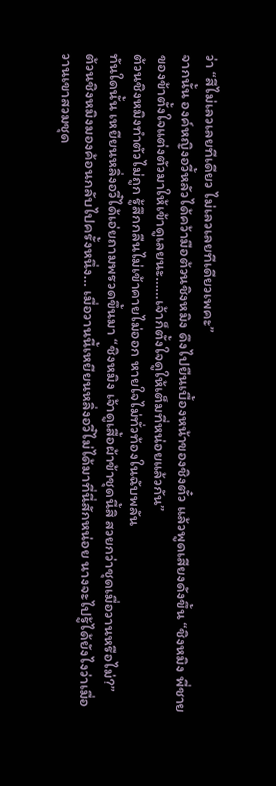ว่า “สีไม่เลวเลยทีเดียว ไม่เลวเลยทีเดียวเพคะ”
จากนั้น องค์หญิงอวี้หลัวได้คว้ามือต้วนชิงหมิง ดึงไปยืนเบื้องหน้าของชิงตั๋ว แล้วพูดเสียงดังขึ้น “ชิงหมิง พี่ชาย
ของข้าตั้งใจแต่งตัวมาให้เข้าดูเลยนะ……เจ้าก็ตั้งใจดูให้เต็มที่หน่อยแล้วกัน”
ต้วนชิงหมิงทำตัวไม่ถูก รู้สึกกลืนไม่เข้าคายไม่ออก หายใจไม่ทั่วท้องในฉับพลัน
ทันใดนั้น เหยียนหลิ่งอวี๋ได้เอ่ยถามพรวดขึ้นมา “ชิงหมิง เจ้าดูเสื้อผ้าข้าชุดนี้สิ สวยกว่าชุดเมื่อวานหรือไม่?”
ต้วนชิงหมิงมองค้อนกลับไปครั้งหนึ่ง… เมื่อวานนี้เหยียนหลิ่งอวี๋ไม่ได้มาที่นี่สักหน่อย นางจะไปรู้ได้ยังไงว่าเมื่อ
วานเขาสวมชุด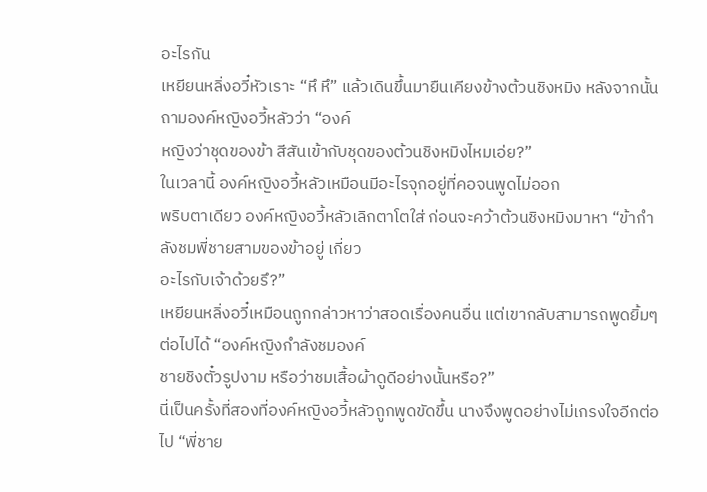อะไรกัน
เหยียนหลิ่งอวี๋หัวเราะ “หึ หึ” แล้วเดินขึ้นมายืนเคียงข้างต้วนชิงหมิง หลังจากนั้นถามองค์หญิงอวี้หลัวว่า “องค์
หญิงว่าชุดของข้า สีสันเข้ากับชุดของต้วนชิงหมิงไหมเอ่ย?”
ในเวลานี้ องค์หญิงอวี้หลัวเหมือนมีอะไรจุกอยู่ที่คอจนพูดไม่ออก
พริบตาเดียว องค์หญิงอวี้หลัวเลิกตาโตใส่ ก่อนจะคว้าต้วนชิงหมิงมาหา “ข้ากำลังชมพี่ชายสามของข้าอยู่ เกี่ยว
อะไรกับเจ้าด้วยรึ?”
เหยียนหลิ่งอวี๋เหมือนถูกกล่าวหาว่าสอดเรื่องคนอื่น แต่เขากลับสามารถพูดยิ้มๆ ต่อไปได้ “องค์หญิงกำลังชมองค์
ชายชิงตั๋วรูปงาม หรือว่าชมเสื้อผ้าดูดีอย่างนั้นหรือ?”
นี่เป็นครั้งที่สองที่องค์หญิงอวี้หลัวถูกพูดขัดขึ้น นางจึงพูดอย่างไม่เกรงใจอีกต่อไป “พี่ชาย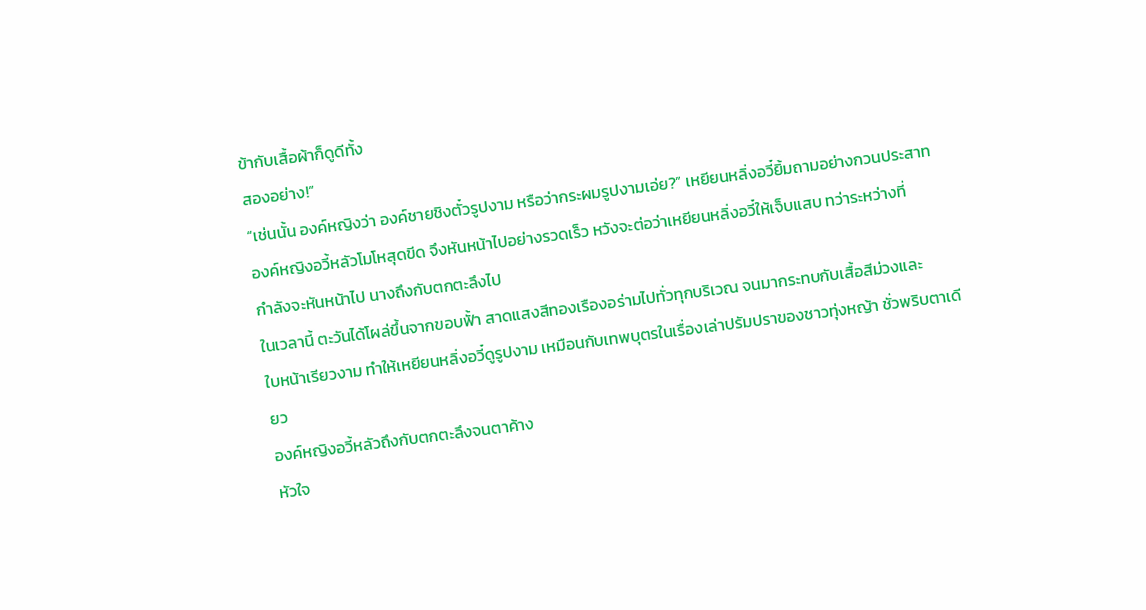ข้ากับเสื้อผ้าก็ดูดีทั้ง
สองอย่าง!”
“เช่นนั้น องค์หญิงว่า องค์ชายชิงตั๋วรูปงาม หรือว่ากระผมรูปงามเอ่ย?” เหยียนหลิ่งอวี๋ยิ้มถามอย่างกวนประสาท
องค์หญิงอวี้หลัวโมโหสุดขีด จึงหันหน้าไปอย่างรวดเร็ว หวังจะต่อว่าเหยียนหลิ่งอวี๋ให้เจ็บแสบ ทว่าระหว่างที่
กำลังจะหันหน้าไป นางถึงกับตกตะลึงไป
ในเวลานี้ ตะวันได้โผล่ขึ้นจากขอบฟั้า สาดแสงสีทองเรืองอร่ามไปทั่วทุกบริเวณ จนมากระทบกับเสื้อสีม่วงและ
ใบหน้าเรียวงาม ทำให้เหยียนหลิ่งอวี๋ดูรูปงาม เหมือนกับเทพบุตรในเรื่องเล่าปรัมปราของชาวทุ่งหญ้า ชั่วพริบตาเดียว
องค์หญิงอวี้หลัวถึงกับตกตะลึงจนตาค้าง
หัวใจ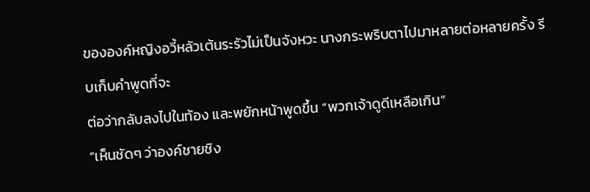ขององค์หญิงอวี้หลัวเต้นระรัวไม่เป็นจังหวะ นางกระพริบตาไปมาหลายต่อหลายครั้ง รีบเก็บคำพูดที่จะ
ต่อว่ากลับลงไปในท้อง และพยักหน้าพูดขึ้น “พวกเจ้าดูดีเหลือเกิน”
“เห็นชัดๆ ว่าองค์ชายชิง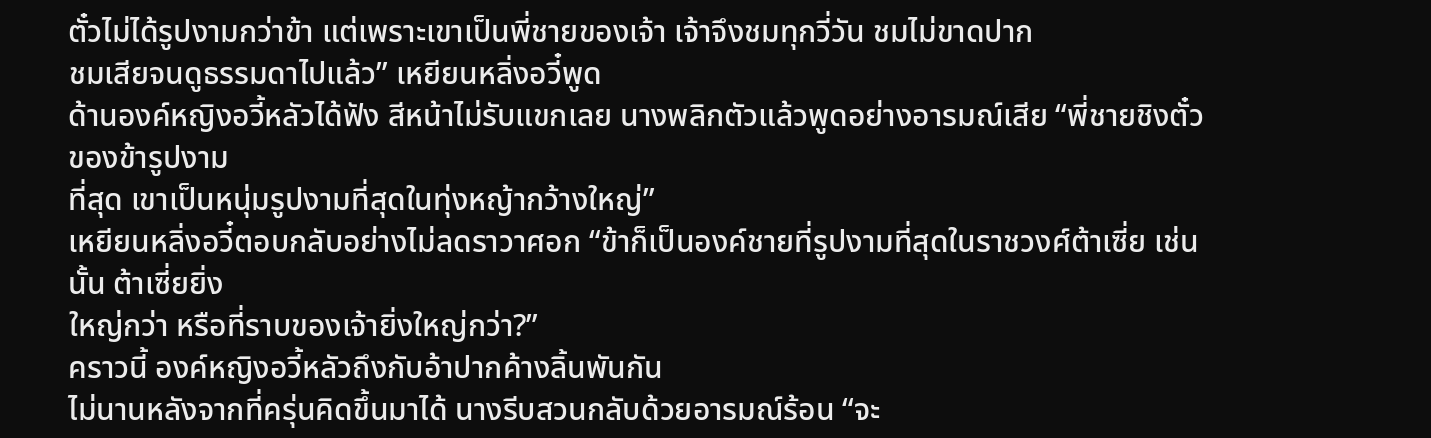ตั๋วไม่ได้รูปงามกว่าข้า แต่เพราะเขาเป็นพี่ชายของเจ้า เจ้าจึงชมทุกวี่วัน ชมไม่ขาดปาก
ชมเสียจนดูธรรมดาไปแล้ว” เหยียนหลิ่งอวี๋พูด
ด้านองค์หญิงอวี้หลัวได้ฟัง สีหน้าไม่รับแขกเลย นางพลิกตัวแล้วพูดอย่างอารมณ์เสีย “พี่ชายชิงตั๋วของข้ารูปงาม
ที่สุด เขาเป็นหนุ่มรูปงามที่สุดในทุ่งหญ้ากว้างใหญ่”
เหยียนหลิ่งอวี๋ตอบกลับอย่างไม่ลดราวาศอก “ข้าก็เป็นองค์ชายที่รูปงามที่สุดในราชวงศ์ต้าเซี่ย เช่นนั้น ต้าเซี่ยยิ่ง
ใหญ่กว่า หรือที่ราบของเจ้ายิ่งใหญ่กว่า?”
คราวนี้ องค์หญิงอวี้หลัวถึงกับอ้าปากค้างลิ้นพันกัน
ไม่นานหลังจากที่ครุ่นคิดขึ้นมาได้ นางรีบสวนกลับด้วยอารมณ์ร้อน “จะ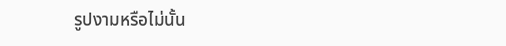รูปงามหรือไม่นั้น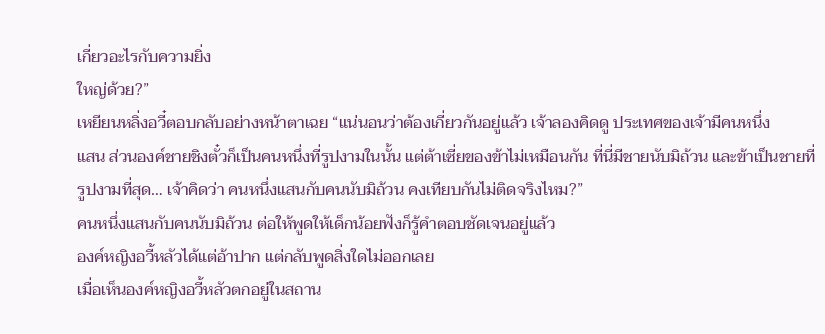เกี่ยวอะไรกับความยิ่ง
ใหญ่ด้วย?”
เหยียนหลิ่งอวี๋ตอบกลับอย่างหน้าตาเฉย “แน่นอนว่าต้องเกี่ยวกันอยู่แล้ว เจ้าลองคิดดู ประเทศของเจ้ามีคนหนึ่ง
แสน ส่วนองค์ชายชิงตั๋วก็เป็นคนหนึ่งที่รูปงามในนั้น แต่ต้าเซี่ยของข้าไม่เหมือนกัน ที่นี่มีชายนับมิถ้วน และข้าเป็นชายที่
รูปงามที่สุด… เจ้าคิดว่า คนหนึ่งแสนกับคนนับมิถ้วน คงเทียบกันไม่ติดจริงไหม?”
คนหนึ่งแสนกับคนนับมิถ้วน ต่อให้พูดให้เด็กน้อยฟังก็รู้คำตอบชัดเจนอยู่แล้ว
องค์หญิงอวี้หลัวได้แต่อ้าปาก แต่กลับพูดสิ่งใดไม่ออกเลย
เมื่อเห็นองค์หญิงอวี้หลัวตกอยู่ในสถาน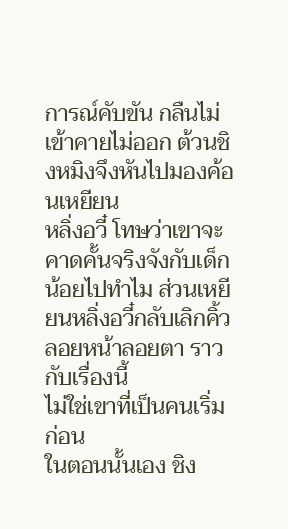การณ์คับขัน กลืนไม่เข้าคายไม่ออก ต้วนชิงหมิงจึงหันไปมองค้อนเหยียน
หลิ่งอวี๋ โทษว่าเขาจะคาดคั้นจริงจังกับเด็กน้อยไปทำไม ส่วนเหยียนหลิ่งอวี๋กลับเลิกคิ้ว ลอยหน้าลอยตา ราวกับเรื่องนี้
ไม่ใช่เขาที่เป็นคนเริ่มก่อน
ในตอนนั้นเอง ชิง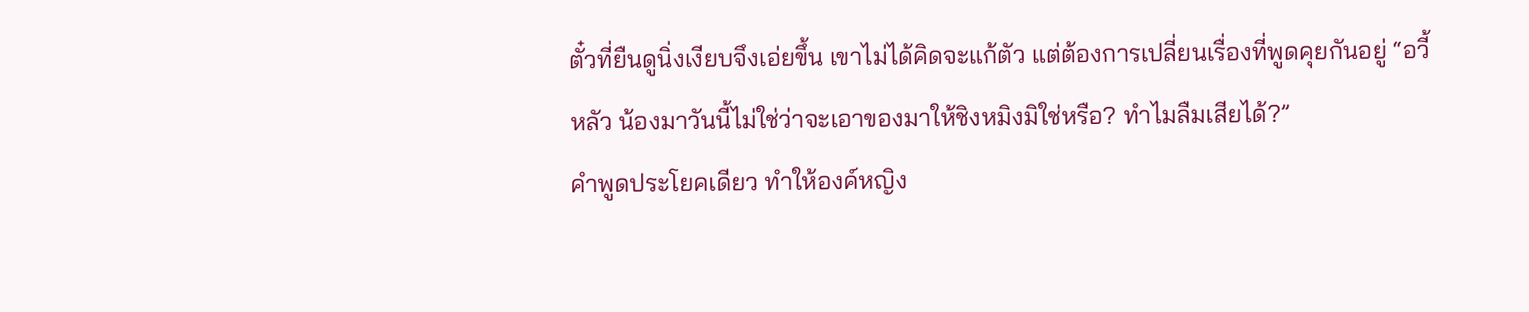ตั๋วที่ยืนดูนิ่งเงียบจึงเอ่ยขึ้น เขาไม่ได้คิดจะแก้ตัว แต่ต้องการเปลี่ยนเรื่องที่พูดคุยกันอยู่ “อวี้
หลัว น้องมาวันนี้ไม่ใช่ว่าจะเอาของมาให้ชิงหมิงมิใช่หรือ? ทำไมลืมเสียได้?”
คำพูดประโยคเดียว ทำให้องค์หญิง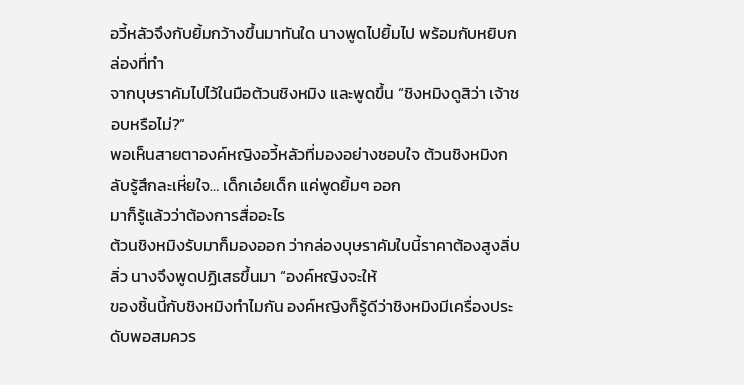อวี้หลัวจึงกับยิ้มกว้างขึ้นมาทันใด นางพูดไปยิ้มไป พร้อมกับหยิบกล่องที่ทำ
จากบุษราคัมไปไว้ในมือต้วนชิงหมิง และพูดขึ้น “ชิงหมิงดูสิว่า เจ้าชอบหรือไม่?”
พอเห็นสายตาองค์หญิงอวี้หลัวที่มองอย่างชอบใจ ต้วนชิงหมิงกลับรู้สึกละเหี่ยใจ… เด็กเอ๋ยเด็ก แค่พูดยิ้มๆ ออก
มาก็รู้แล้วว่าต้องการสื่ออะไร
ต้วนชิงหมิงรับมาก็มองออก ว่ากล่องบุษราคัมใบนี้ราคาต้องสูงลิ่บลิ่ว นางจึงพูดปฏิเสธขึ้นมา “องค์หญิงจะให้
ของชิ้นนี้กับชิงหมิงทำไมกัน องค์หญิงก็รู้ดีว่าชิงหมิงมีเครื่องประดับพอสมควร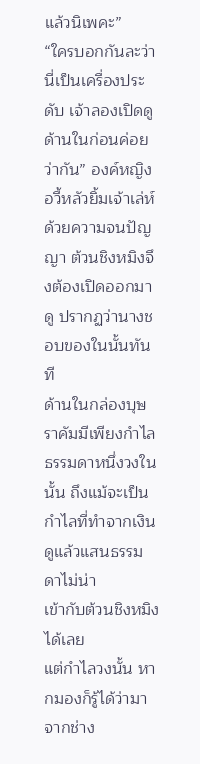แล้วนิเพคะ”
“ใครบอกกันละว่านี่เป็นเครื่องประดับ เจ้าลองเปิดดูด้านในก่อนค่อยว่ากัน” องค์หญิงอวี้หลัวยิ้มเจ้าเล่ห์
ด้วยความจนปัญญา ต้วนชิงหมิงจึงต้องเปิดออกมาดู ปรากฏว่านางชอบของในนั้นทันที
ด้านในกล่องบุษราคัมมีเพียงกำไลธรรมดาหนึ่งวงในนั้น ถึงแม้จะเป็นกำไลที่ทำจากเงิน ดูแล้วแสนธรรมดาไม่น่า
เข้ากับต้วนชิงหมิงได้เลย
แต่กำไลวงนั้น หากมองก็รู้ได้ว่ามาจากช่าง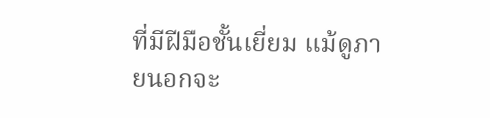ที่มีฝีมือชั้นเยี่ยม แม้ดูภายนอกจะ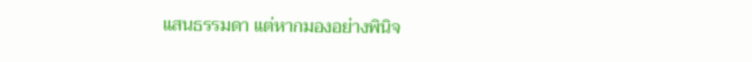แสนธรรมดา แต่หากมองอย่างพินิจ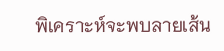พิเคราะห์จะพบลายเส้น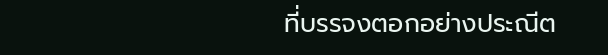ที่บรรจงตอกอย่างประณีต